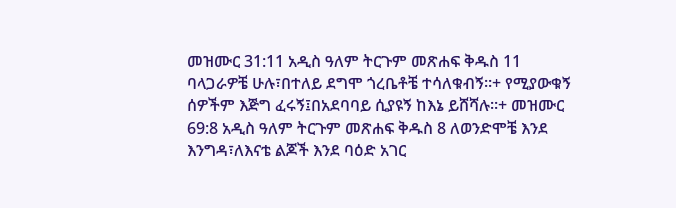መዝሙር 31:11 አዲስ ዓለም ትርጉም መጽሐፍ ቅዱስ 11 ባላጋራዎቼ ሁሉ፣በተለይ ደግሞ ጎረቤቶቼ ተሳለቁብኝ።+ የሚያውቁኝ ሰዎችም እጅግ ፈሩኝ፤በአደባባይ ሲያዩኝ ከእኔ ይሸሻሉ።+ መዝሙር 69:8 አዲስ ዓለም ትርጉም መጽሐፍ ቅዱስ 8 ለወንድሞቼ እንደ እንግዳ፣ለእናቴ ልጆች እንደ ባዕድ አገር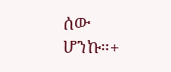ሰው ሆንኩ።+